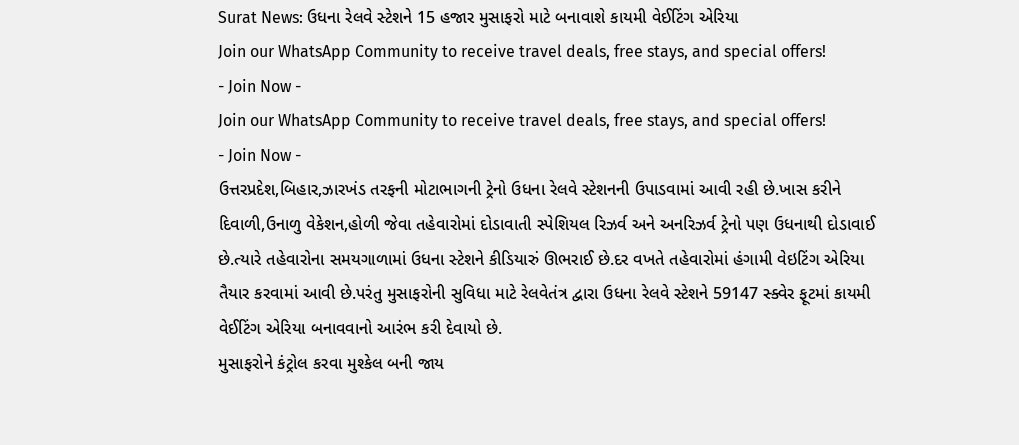Surat News: ઉધના રેલવે સ્ટેશને 15 હજાર મુસાફરો માટે બનાવાશે કાયમી વેઈટિંગ એરિયા
Join our WhatsApp Community to receive travel deals, free stays, and special offers!
- Join Now -
Join our WhatsApp Community to receive travel deals, free stays, and special offers!
- Join Now -
ઉત્તરપ્રદેશ,બિહાર,ઝારખંડ તરફની મોટાભાગની ટ્રેનો ઉધના રેલવે સ્ટેશનની ઉપાડવામાં આવી રહી છે.ખાસ કરીને દિવાળી,ઉનાળુ વેકેશન,હોળી જેવા તહેવારોમાં દોડાવાતી સ્પેશિયલ રિઝર્વ અને અનરિઝર્વ ટ્રેનો પણ ઉધનાથી દોડાવાઈ છે.ત્યારે તહેવારોના સમયગાળામાં ઉધના સ્ટેશને કીડિયારું ઊભરાઈ છે.દર વખતે તહેવારોમાં હંગામી વેઇટિંગ એરિયા તૈયાર કરવામાં આવી છે.પરંતુ મુસાફરોની સુવિધા માટે રેલવેતંત્ર દ્વારા ઉધના રેલવે સ્ટેશને 59147 સ્ક્વેર ફૂટમાં કાયમી વેઈટિંગ એરિયા બનાવવાનો આરંભ કરી દેવાયો છે.
મુસાફરોને કંટ્રોલ કરવા મુશ્કેલ બની જાય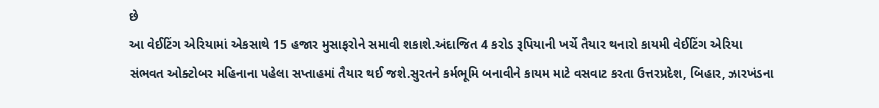છે
આ વેઈટિંગ એરિયામાં એકસાથે 15 હજાર મુસાફરોને સમાવી શકાશે.અંદાજિત 4 કરોડ રૂપિયાની ખર્ચે તૈયાર થનારો કાયમી વેઈટિંગ એરિયા સંભવત ઓક્ટોબર મહિનાના પહેલા સપ્તાહમાં તૈયાર થઈ જશે.સુરતને કર્મભૂમિ બનાવીને કાયમ માટે વસવાટ કરતા ઉત્તરપ્રદેશ, બિહાર, ઝારખંડના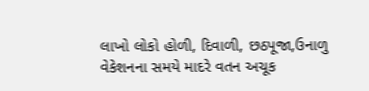લાખો લોકો હોળી, દિવાળી, છઠપૂજા,ઉનાળુ વેકેશનના સમયે માદરે વતન અચૂક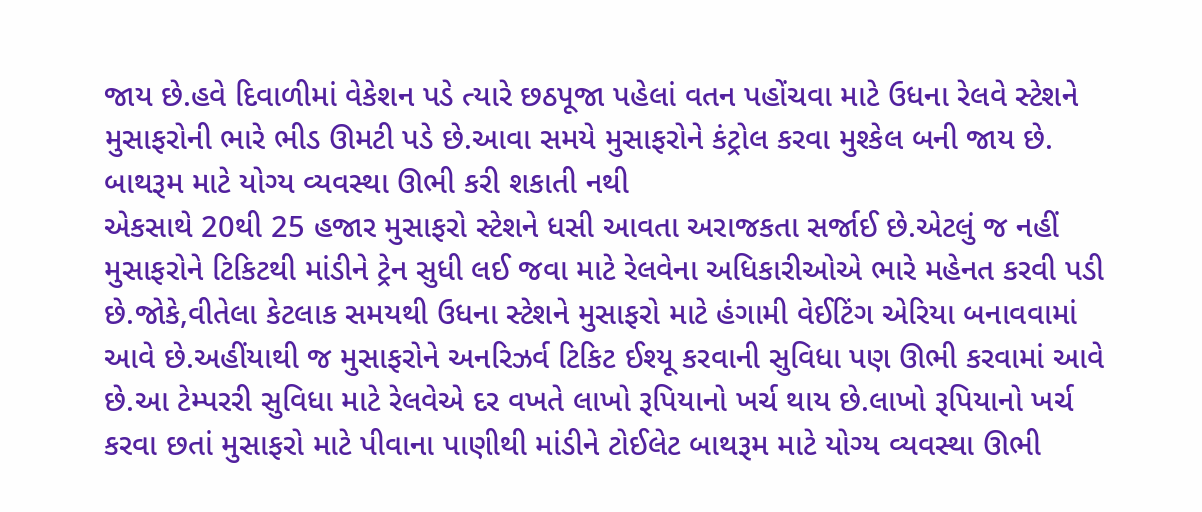જાય છે.હવે દિવાળીમાં વેકેશન પડે ત્યારે છઠપૂજા પહેલાં વતન પહોંચવા માટે ઉધના રેલવે સ્ટેશને મુસાફરોની ભારે ભીડ ઊમટી પડે છે.આવા સમયે મુસાફરોને કંટ્રોલ કરવા મુશ્કેલ બની જાય છે.
બાથરૂમ માટે યોગ્ય વ્યવસ્થા ઊભી કરી શકાતી નથી
એકસાથે 20થી 25 હજાર મુસાફરો સ્ટેશને ધસી આવતા અરાજકતા સર્જાઈ છે.એટલું જ નહીં મુસાફરોને ટિકિટથી માંડીને ટ્રેન સુધી લઈ જવા માટે રેલવેના અધિકારીઓએ ભારે મહેનત કરવી પડી છે.જોકે,વીતેલા કેટલાક સમયથી ઉધના સ્ટેશને મુસાફરો માટે હંગામી વેઈટિંગ એરિયા બનાવવામાં આવે છે.અહીંયાથી જ મુસાફરોને અનરિઝર્વ ટિકિટ ઈશ્યૂ કરવાની સુવિધા પણ ઊભી કરવામાં આવે છે.આ ટેમ્પરરી સુવિધા માટે રેલવેએ દર વખતે લાખો રૂપિયાનો ખર્ચ થાય છે.લાખો રૂપિયાનો ખર્ચ કરવા છતાં મુસાફરો માટે પીવાના પાણીથી માંડીને ટોઈલેટ બાથરૂમ માટે યોગ્ય વ્યવસ્થા ઊભી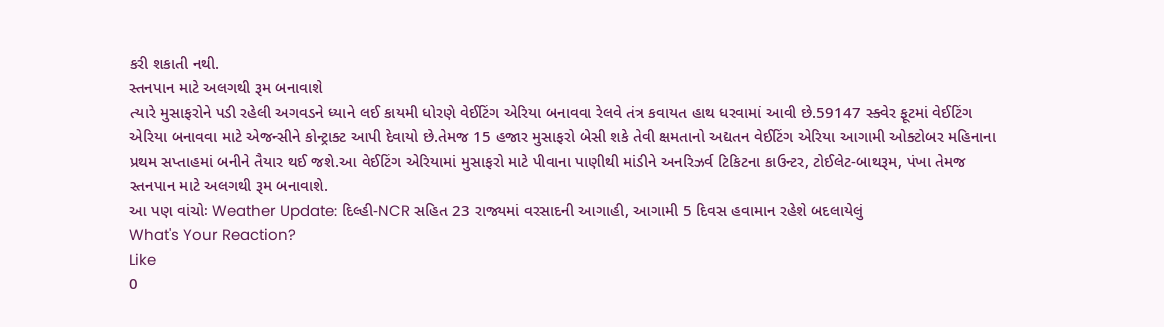કરી શકાતી નથી.
સ્તનપાન માટે અલગથી રૂમ બનાવાશે
ત્યારે મુસાફરોને પડી રહેલી અગવડને ધ્યાને લઈ કાયમી ધોરણે વેઈટિંગ એરિયા બનાવવા રેલવે તંત્ર કવાયત હાથ ધરવામાં આવી છે.59147 સ્ક્વેર ફૂટમાં વેઈટિંગ એરિયા બનાવવા માટે એજન્સીને કોન્ટ્રાક્ટ આપી દેવાયો છે.તેમજ 15 હજાર મુસાફરો બેસી શકે તેવી ક્ષમતાનો અદ્યતન વેઈટિંગ એરિયા આગામી ઓક્ટોબર મહિનાના પ્રથમ સપ્તાહમાં બનીને તૈયાર થઈ જશે.આ વેઈટિંગ એરિયામાં મુસાફરો માટે પીવાના પાણીથી માંડીને અનરિઝર્વ ટિકિટના કાઉન્ટર, ટોઈલેટ-બાથરૂમ, પંખા તેમજ સ્તનપાન માટે અલગથી રૂમ બનાવાશે.
આ પણ વાંચોઃ Weather Update: દિલ્હી-NCR સહિત 23 રાજ્યમાં વરસાદની આગાહી, આગામી 5 દિવસ હવામાન રહેશે બદલાયેલું
What's Your Reaction?
Like
0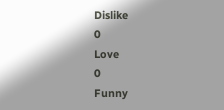Dislike
0
Love
0
Funny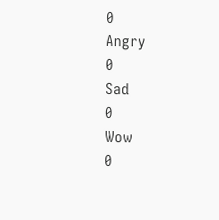0
Angry
0
Sad
0
Wow
0